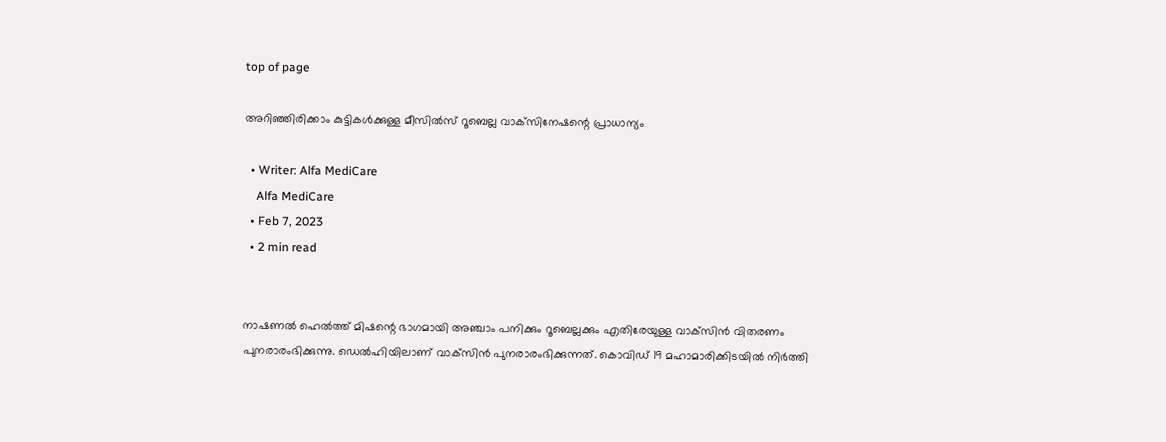top of page

അറിഞ്ഞിരിക്കാം കുട്ടികൾക്കുള്ള മീസില്‍സ് റൂബെല്ല വാക്‌സിനേഷന്റെ പ്രാധാന്യം

  • Writer: Alfa MediCare
    Alfa MediCare
  • Feb 7, 2023
  • 2 min read


നാഷണല്‍ ഹെല്‍ത്ത് മിഷന്റെ ഭാഗമായി അഞ്ചാം പനിക്കും റൂബെല്ലക്കും എതിരേയുള്ള വാക്‌സിന്‍ വിതരണം പുനരാരംഭിക്കുന്നു. ഡെല്‍ഹിയിലാണ് വാക്‌സിന്‍ പുനരാരംഭിക്കുന്നത്. കൊവിഡ് 19 മഹാമാരിക്കിടയില്‍ നിര്‍ത്തി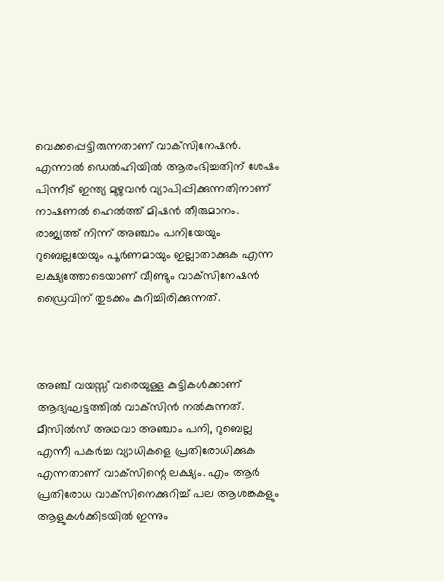വെക്കപ്പെട്ടിരുന്നതാണ് വാക്‌സിനേഷന്‍. എന്നാല്‍ ഡെല്‍ഹിയില്‍ ആരംഭിച്ചതിന് ശേഷം പിന്നീട് ഇന്ത്യ മുഴുവന്‍ വ്യാപിപ്പിക്കുന്നതിനാണ് നാഷണല്‍ ഹെല്‍ത്ത് മിഷന്‍ തീരുമാനം. രാജ്യത്ത് നിന്ന് അഞ്ചാം പനിയേയും റുബെല്ലയേയും പൂര്‍ണമായും ഇല്ലാതാക്കുക എന്ന ലക്ഷ്യത്തോടെയാണ് വീണ്ടും വാക്‌സിനേഷന്‍ ഡ്രൈവിന് തുടക്കം കുറിച്ചിരിക്കുന്നത്.



അഞ്ച് വയസ്സ് വരെയുള്ള കുട്ടികള്‍ക്കാണ് ആദ്യഘട്ടത്തില്‍ വാക്‌സിന്‍ നല്‍കുന്നത്. മീസിൽസ് അഥവാ അഞ്ചാം പനി, റുബെല്ല എന്നീ പകര്‍ച്ച വ്യാധികളെ പ്രതിരോധിക്കുക എന്നതാണ് വാക്‌സിന്റെ ലക്ഷ്യം. എം ആര്‍ പ്രതിരോധ വാക്‌സിനെക്കുറിച്ച് പല ആശങ്കകളും ആളുകള്‍ക്കിടയില്‍ ഇന്നും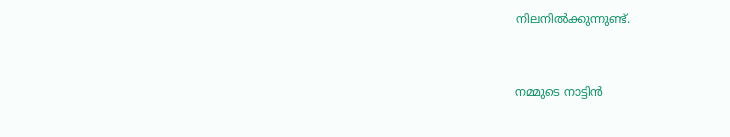നിലനില്‍ക്കുന്നുണ്ട്.


നമ്മുടെ നാട്ടിന്‍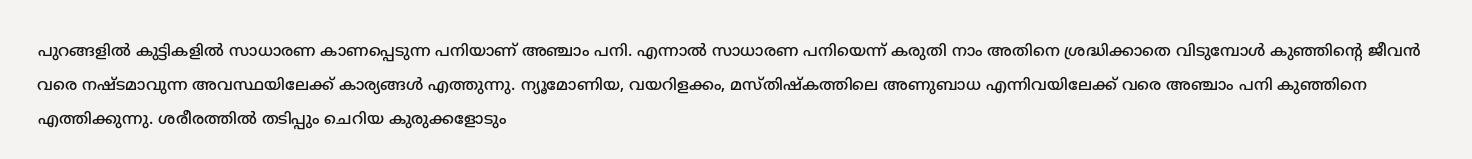പുറങ്ങളില്‍ കുട്ടികളില്‍ സാധാരണ കാണപ്പെടുന്ന പനിയാണ് അഞ്ചാം പനി. എന്നാല്‍ സാധാരണ പനിയെന്ന് കരുതി നാം അതിനെ ശ്രദ്ധിക്കാതെ വിടുമ്പോള്‍ കുഞ്ഞിന്റെ ജീവന്‍ വരെ നഷ്ടമാവുന്ന അവസ്ഥയിലേക്ക് കാര്യങ്ങള്‍ എത്തുന്നു. ന്യൂമോണിയ, വയറിളക്കം, മസ്തിഷ്‌കത്തിലെ അണുബാധ എന്നിവയിലേക്ക് വരെ അഞ്ചാം പനി കുഞ്ഞിനെ എത്തിക്കുന്നു. ശരീരത്തില്‍ തടിപ്പും ചെറിയ കുരുക്കളോടും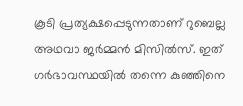കൂടി പ്രത്യക്ഷപ്പെടുന്നതാണ് റുബെല്ല അഥവാ ജര്‍മ്മന്‍ മിസില്‍സ്. ഇത് ഗര്‍ഭാവസ്ഥയില്‍ തന്നെ കുഞ്ഞിനെ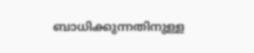ബാധിക്കുന്നതിനുള്ള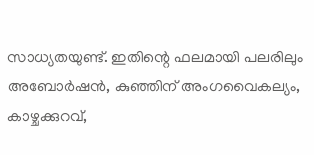സാധ്യതയുണ്ട്. ഇതിന്റെ ഫലമായി പലരിലും അബോര്‍ഷന്‍, കുഞ്ഞിന് അംഗവൈകല്യം, കാഴ്ചക്കുറവ്,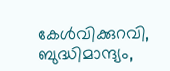കേള്‍വിക്കുറവി, ബുദ്ധിമാന്ദ്യം,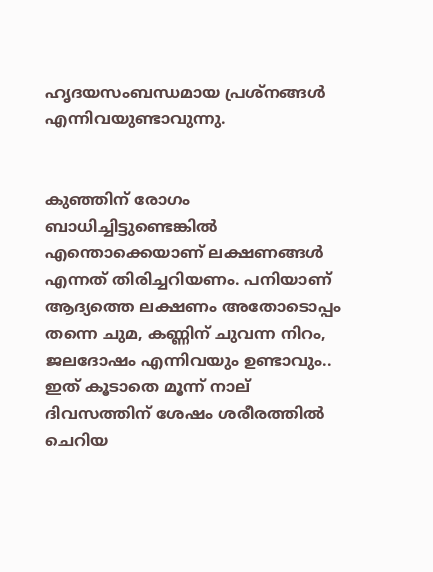ഹൃദയസംബന്ധമായ പ്രശ്‌നങ്ങള്‍ എന്നിവയുണ്ടാവുന്നു.


കുഞ്ഞിന് രോഗം ബാധിച്ചിട്ടുണ്ടെങ്കില്‍ എന്തൊക്കെയാണ് ലക്ഷണങ്ങള്‍ എന്നത് തിരിച്ചറിയണം. പനിയാണ് ആദ്യത്തെ ലക്ഷണം അതോടൊപ്പം തന്നെ ചുമ, കണ്ണിന് ചുവന്ന നിറം, ജലദോഷം എന്നിവയും ഉണ്ടാവും.. ഇത് കൂടാതെ മൂന്ന് നാല് ദിവസത്തിന് ശേഷം ശരീരത്തില്‍ ചെറിയ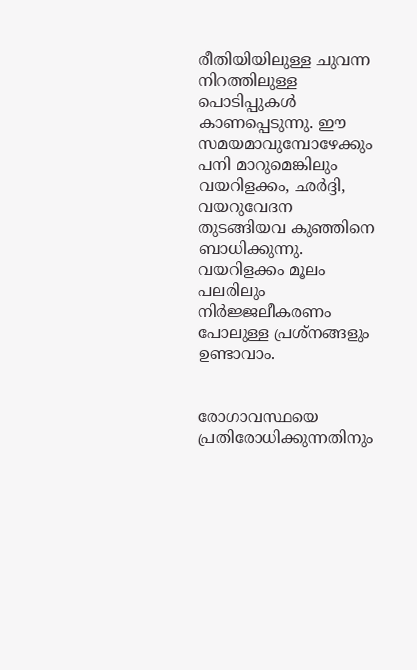രീതിയിയിലുള്ള ചുവന്ന നിറത്തിലുള്ള പൊടിപ്പുകള്‍ കാണപ്പെടുന്നു. ഈ സമയമാവുമ്പോഴേക്കും പനി മാറുമെങ്കിലും വയറിളക്കം, ഛര്‍ദ്ദി, വയറുവേദന തുടങ്ങിയവ കുഞ്ഞിനെ ബാധിക്കുന്നു. വയറിളക്കം മൂലം പലരിലും നിര്‍ജ്ജലീകരണം പോലുള്ള പ്രശ്‌നങ്ങളും ഉണ്ടാവാം.


രോഗാവസ്ഥയെ പ്രതിരോധിക്കുന്നതിനും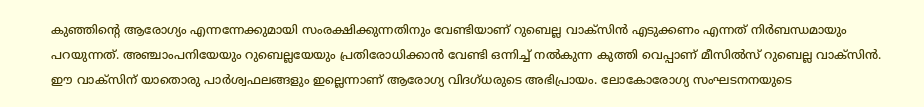കുഞ്ഞിന്റെ ആരോഗ്യം എന്നന്നേക്കുമായി സംരക്ഷിക്കുന്നതിനും വേണ്ടിയാണ് റുബെല്ല വാക്‌സിന്‍ എടുക്കണം എന്നത് നിര്‍ബന്ധമായും പറയുന്നത്. അഞ്ചാംപനിയേയും റുബെല്ലയേയും പ്രതിരോധിക്കാന്‍ വേണ്ടി ഒന്നിച്ച് നല്‍കുന്ന കുത്തി വെപ്പാണ് മീസില്‍സ് റുബെല്ല വാക്‌സിന്‍. ഈ വാക്‌സിന് യാതൊരു പാര്‍ശ്വഫലങ്ങളും ഇല്ലെന്നാണ് ആരോഗ്യ വിദഗ്ധരുടെ അഭിപ്രായം. ലോകോരോഗ്യ സംഘടനനയുടെ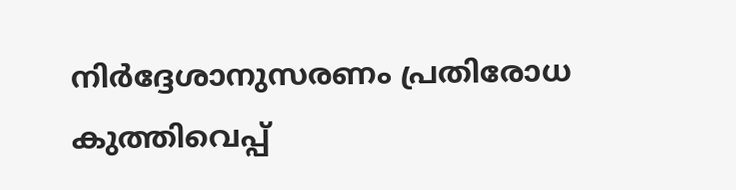നിര്‍ദ്ദേശാനുസരണം പ്രതിരോധ കുത്തിവെപ്പ്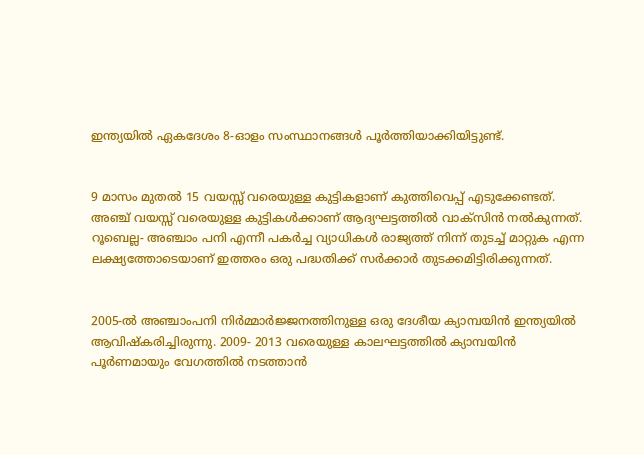ഇന്ത്യയില്‍ ഏകദേശം 8-ഓളം സംസ്ഥാനങ്ങള്‍ പൂര്‍ത്തിയാക്കിയിട്ടുണ്ട്.


9 മാസം മുതല്‍ 15 വയസ്സ് വരെയുള്ള കുട്ടികളാണ് കുത്തിവെപ്പ് എടുക്കേണ്ടത്. അഞ്ച് വയസ്സ് വരെയുള്ള കുട്ടികള്‍ക്കാണ് ആദ്യഘട്ടത്തില്‍ വാക്‌സിന്‍ നല്‍കുന്നത്. റൂബെല്ല- അഞ്ചാം പനി എന്നീ പകര്‍ച്ച വ്യാധികള്‍ രാജ്യത്ത് നിന്ന് തുടച്ച് മാറ്റുക എന്ന ലക്ഷ്യത്തോടെയാണ് ഇത്തരം ഒരു പദ്ധതിക്ക് സര്‍ക്കാര്‍ തുടക്കമിട്ടിരിക്കുന്നത്.


2005-ല്‍ അഞ്ചാംപനി നിര്‍മ്മാര്‍ജ്ജനത്തിനുള്ള ഒരു ദേശീയ ക്യാമ്പയിന്‍ ഇന്ത്യയില്‍ ആവിഷ്‌കരിച്ചിരുന്നു. 2009- 2013 വരെയുള്ള കാലഘട്ടത്തില്‍ ക്യാമ്പയിന്‍ പൂര്‍ണമായും വേഗത്തില്‍ നടത്താന്‍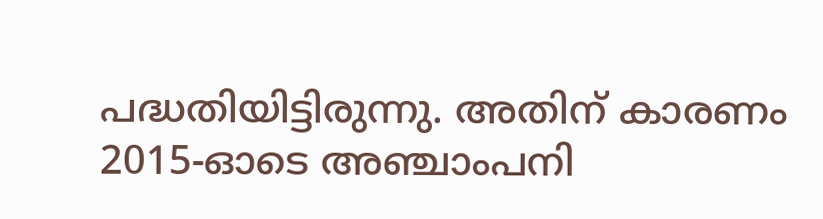പദ്ധതിയിട്ടിരുന്നു. അതിന് കാരണം 2015-ഓടെ അഞ്ചാംപനി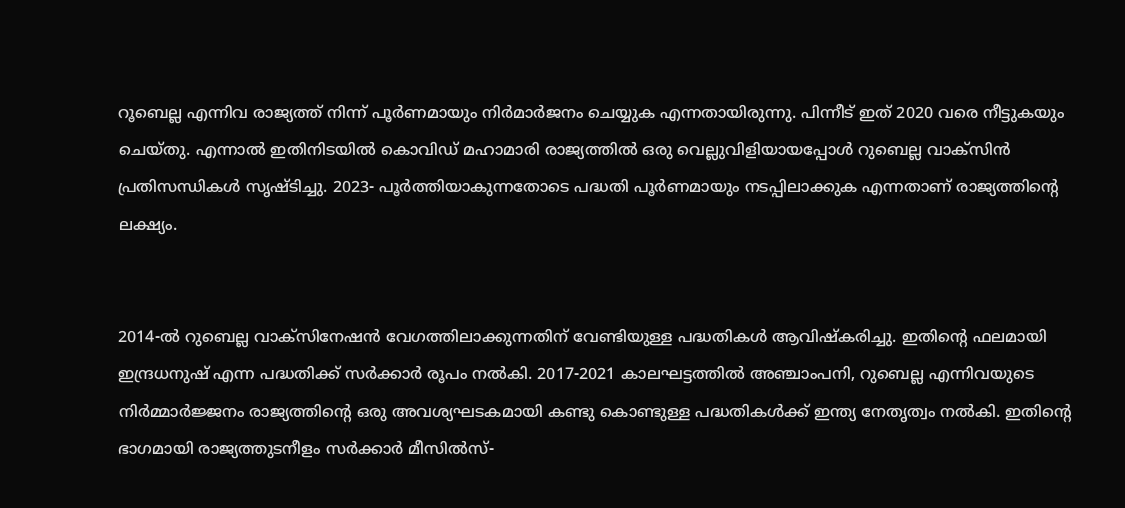റൂബെല്ല എന്നിവ രാജ്യത്ത് നിന്ന് പൂര്‍ണമായും നിര്‍മാര്‍ജനം ചെയ്യുക എന്നതായിരുന്നു. പിന്നീട് ഇത് 2020 വരെ നീട്ടുകയും ചെയ്തു. എന്നാല്‍ ഇതിനിടയില്‍ കൊവിഡ് മഹാമാരി രാജ്യത്തില്‍ ഒരു വെല്ലുവിളിയായപ്പോള്‍ റുബെല്ല വാക്‌സിന്‍ പ്രതിസന്ധികള്‍ സൃഷ്ടിച്ചു. 2023- പൂര്‍ത്തിയാകുന്നതോടെ പദ്ധതി പൂര്‍ണമായും നടപ്പിലാക്കുക എന്നതാണ് രാജ്യത്തിന്റെ ലക്ഷ്യം.


2014-ല്‍ റുബെല്ല വാക്‌സിനേഷന്‍ വേഗത്തിലാക്കുന്നതിന് വേണ്ടിയുള്ള പദ്ധതികള്‍ ആവിഷ്‌കരിച്ചു. ഇതിന്റെ ഫലമായി ഇന്ദ്രധനുഷ് എന്ന പദ്ധതിക്ക് സര്‍ക്കാര്‍ രൂപം നല്‍കി. 2017-2021 കാലഘട്ടത്തില്‍ അഞ്ചാംപനി, റുബെല്ല എന്നിവയുടെ നിര്‍മ്മാര്‍ജ്ജനം രാജ്യത്തിന്റെ ഒരു അവശ്യഘടകമായി കണ്ടു കൊണ്ടുള്ള പദ്ധതികള്‍ക്ക് ഇന്ത്യ നേതൃത്വം നല്‍കി. ഇതിന്റെ ഭാഗമായി രാജ്യത്തുടനീളം സര്‍ക്കാര്‍ മീസില്‍സ്-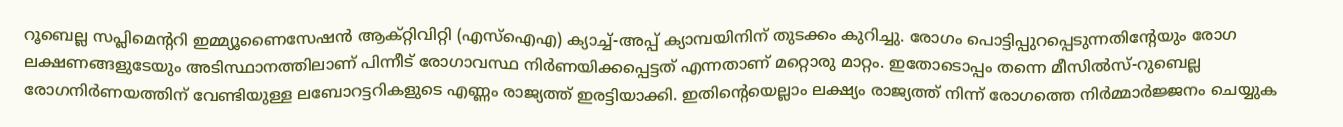റൂബെല്ല സപ്ലിമെന്ററി ഇമ്മ്യൂണൈസേഷന്‍ ആക്റ്റിവിറ്റി (എസ്ഐഎ) ക്യാച്ച്-അപ്പ് ക്യാമ്പയിനിന് തുടക്കം കുറിച്ചു. രോഗം പൊട്ടിപ്പുറപ്പെടുന്നതിന്റേയും രോഗ ലക്ഷണങ്ങളുടേയും അടിസ്ഥാനത്തിലാണ് പിന്നീട് രോഗാവസ്ഥ നിര്‍ണയിക്കപ്പെട്ടത് എന്നതാണ് മറ്റൊരു മാറ്റം. ഇതോടൊപ്പം തന്നെ മീസില്‍സ്-റുബെല്ല രോഗനിര്‍ണയത്തിന് വേണ്ടിയുള്ള ലബോറട്ടറികളുടെ എണ്ണം രാജ്യത്ത് ഇരട്ടിയാക്കി. ഇതിന്റെയെല്ലാം ലക്ഷ്യം രാജ്യത്ത് നിന്ന് രോഗത്തെ നിര്‍മ്മാര്‍ജ്ജനം ചെയ്യുക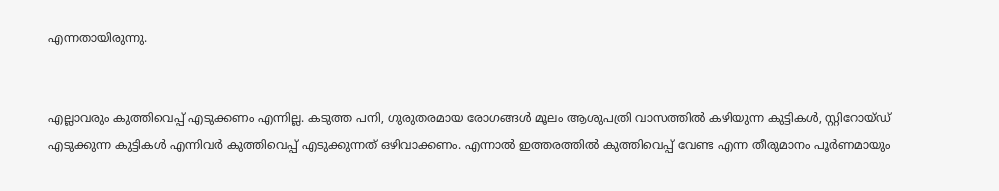എന്നതായിരുന്നു.


എല്ലാവരും കുത്തിവെപ്പ് എടുക്കണം എന്നില്ല. കടുത്ത പനി, ഗുരുതരമായ രോഗങ്ങള്‍ മൂലം ആശുപത്രി വാസത്തില്‍ കഴിയുന്ന കുട്ടികള്‍, സ്റ്റിറോയ്ഡ് എടുക്കുന്ന കുട്ടികള്‍ എന്നിവര്‍ കുത്തിവെപ്പ് എടുക്കുന്നത് ഒഴിവാക്കണം. എന്നാല്‍ ഇത്തരത്തില്‍ കുത്തിവെപ്പ് വേണ്ട എന്ന തീരുമാനം പൂര്‍ണമായും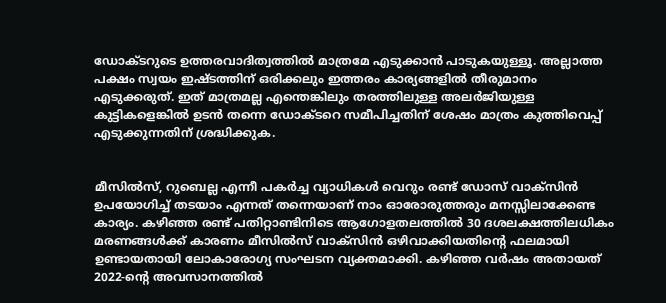ഡോക്ടറുടെ ഉത്തരവാദിത്വത്തില്‍ മാത്രമേ എടുക്കാന്‍ പാടുകയുള്ളൂ. അല്ലാത്ത പക്ഷം സ്വയം ഇഷ്ടത്തിന് ഒരിക്കലും ഇത്തരം കാര്യങ്ങളില്‍ തീരുമാനം എടുക്കരുത്. ഇത് മാത്രമല്ല എന്തെങ്കിലും തരത്തിലുള്ള അലര്‍ജിയുള്ള കുട്ടികളെങ്കില്‍ ഉടന്‍ തന്നെ ഡോക്ടറെ സമീപിച്ചതിന് ശേഷം മാത്രം കുത്തിവെപ്പ് എടുക്കുന്നതിന് ശ്രദ്ധിക്കുക.


മീസില്‍സ്, റുബെല്ല എന്നീ പകര്‍ച്ച വ്യാധികള്‍ വെറും രണ്ട് ഡോസ് വാക്‌സിന്‍ ഉപയോഗിച്ച് തടയാം എന്നത് തന്നെയാണ് നാം ഓരോരുത്തരും മനസ്സിലാക്കേണ്ട കാര്യം. കഴിഞ്ഞ രണ്ട് പതിറ്റാണ്ടിനിടെ ആഗോളതലത്തില്‍ 30 ദശലക്ഷത്തിലധികം മരണങ്ങള്‍ക്ക് കാരണം മീസില്‍സ് വാക്‌സിന്‍ ഒഴിവാക്കിയതിന്റെ ഫലമായി ഉണ്ടായതായി ലോകാരോഗ്യ സംഘടന വ്യക്തമാക്കി. കഴിഞ്ഞ വര്‍ഷം അതായത് 2022-ന്റെ അവസാനത്തില്‍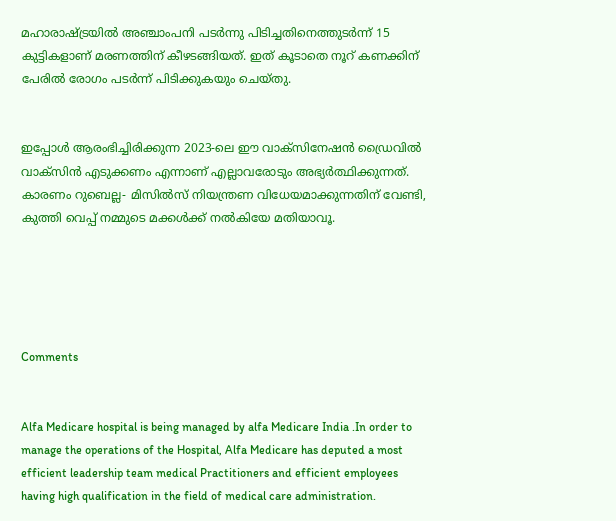മഹാരാഷ്ട്രയില്‍ അഞ്ചാംപനി പടര്‍ന്നു പിടിച്ചതിനെത്തുടര്‍ന്ന് 15 കുട്ടികളാണ് മരണത്തിന് കീഴടങ്ങിയത്. ഇത് കൂടാതെ നൂറ് കണക്കിന് പേരില്‍ രോഗം പടര്‍ന്ന് പിടിക്കുകയും ചെയ്തു.


ഇപ്പോള്‍ ആരംഭിച്ചിരിക്കുന്ന 2023-ലെ ഈ വാക്‌സിനേഷന്‍ ഡ്രൈവില്‍ വാക്‌സിന്‍ എടുക്കണം എന്നാണ് എല്ലാവരോടും അഭ്യര്‍ത്ഥിക്കുന്നത്. കാരണം റുബെല്ല- മിസില്‍സ് നിയന്ത്രണ വിധേയമാക്കുന്നതിന് വേണ്ടി, കുത്തി വെപ്പ് നമ്മുടെ മക്കള്‍ക്ക് നല്‍കിയേ മതിയാവൂ.





Comments


Alfa Medicare hospital is being managed by alfa Medicare India .In order to manage the operations of the Hospital, Alfa Medicare has deputed a most efficient leadership team medical Practitioners and efficient employees having high qualification in the field of medical care administration.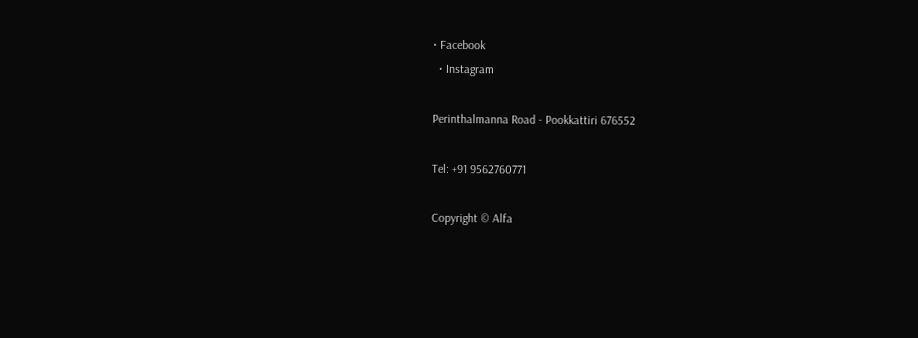• Facebook
  • Instagram

Perinthalmanna Road - Pookkattiri 676552

Tel: +91 9562760771

Copyright © Alfa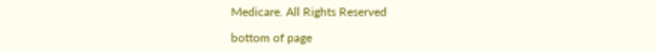Medicare. All Rights Reserved

bottom of page